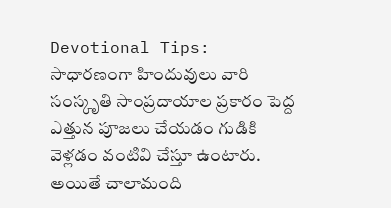Devotional Tips: సాధారణంగా హిందువులు వారి సంస్కృతి సాంప్రదాయాల ప్రకారం పెద్ద ఎత్తున పూజలు చేయడం గుడికి వెళ్లడం వంటివి చేస్తూ ఉంటారు. అయితే చాలామంది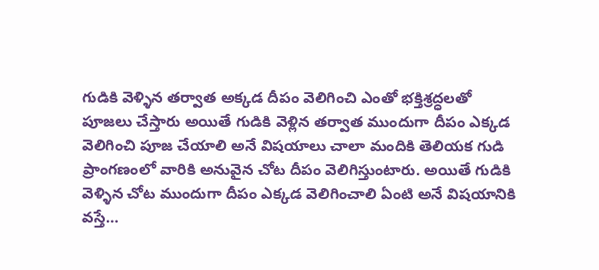గుడికి వెళ్ళిన తర్వాత అక్కడ దీపం వెలిగించి ఎంతో భక్తిశ్రద్ధలతో పూజలు చేస్తారు అయితే గుడికి వెళ్లిన తర్వాత ముందుగా దీపం ఎక్కడ వెలిగించి పూజ చేయాలి అనే విషయాలు చాలా మందికి తెలియక గుడి ప్రాంగణంలో వారికి అనువైన చోట దీపం వెలిగిస్తుంటారు. అయితే గుడికి వెళ్ళిన చోట ముందుగా దీపం ఎక్కడ వెలిగించాలి ఏంటి అనే విషయానికి వస్తే…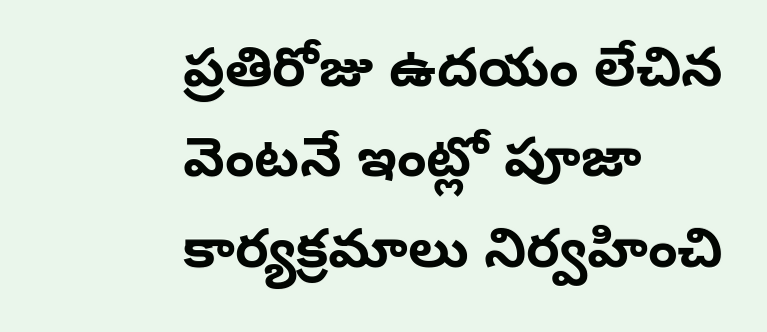ప్రతిరోజు ఉదయం లేచిన వెంటనే ఇంట్లో పూజా కార్యక్రమాలు నిర్వహించి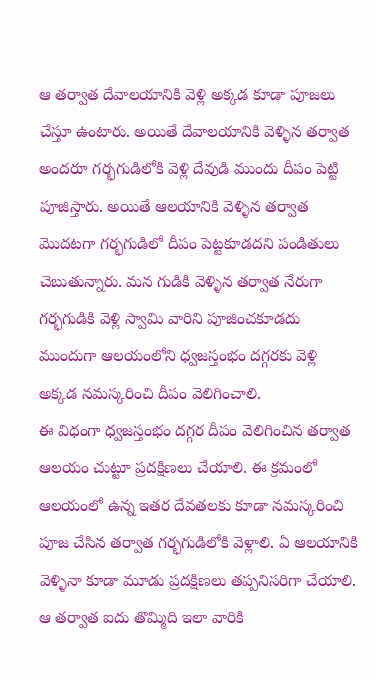ఆ తర్వాత దేవాలయానికి వెళ్లి అక్కడ కూడా పూజలు చేస్తూ ఉంటారు. అయితే దేవాలయానికి వెళ్ళిన తర్వాత అందరూ గర్భగుడిలోకి వెళ్లి దేవుడి ముందు దీపం పెట్టి పూజిస్తారు. అయితే ఆలయానికి వెళ్ళిన తర్వాత మొదటగా గర్భగుడిలో దీపం పెట్టకూడదని పండితులు చెబుతున్నారు. మన గుడికి వెళ్ళిన తర్వాత నేరుగా గర్భగుడికి వెళ్లి స్వామి వారిని పూజించకూడదు ముందుగా ఆలయంలోని ధ్వజస్తంభం దగ్గరకు వెళ్లి అక్కడ నమస్కరించి దీపం వెలిగించాలి.
ఈ విధంగా ధ్వజస్తంభం దగ్గర దీపం వెలిగించిన తర్వాత ఆలయం చుట్టూ ప్రదక్షిణలు చేయాలి. ఈ క్రమంలో ఆలయంలో ఉన్న ఇతర దేవతలకు కూడా నమస్కరించి పూజ చేసిన తర్వాత గర్భగుడిలోకి వెళ్లాలి. ఏ ఆలయానికి వెళ్ళినా కూడా మూడు ప్రదక్షిణలు తప్పనిసరిగా చేయాలి. ఆ తర్వాత ఐదు తొమ్మిది ఇలా వారికి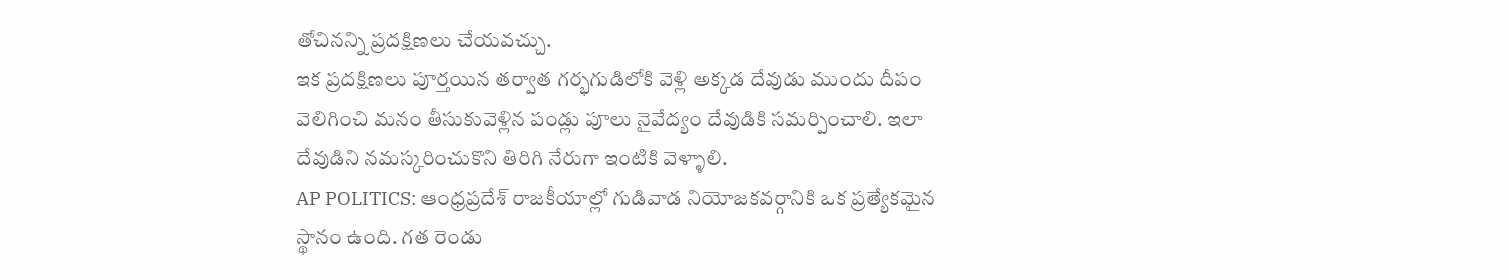తోచినన్ని ప్రదక్షిణలు చేయవచ్చు.
ఇక ప్రదక్షిణలు పూర్తయిన తర్వాత గర్భగుడిలోకి వెళ్లి అక్కడ దేవుడు ముందు దీపం వెలిగించి మనం తీసుకువెళ్లిన పండ్లు పూలు నైవేద్యం దేవుడికి సమర్పించాలి. ఇలా దేవుడిని నమస్కరించుకొని తిరిగి నేరుగా ఇంటికి వెళ్ళాలి.
AP POLITICS: ఆంధ్రప్రదేశ్ రాజకీయాల్లో గుడివాడ నియోజకవర్గానికి ఒక ప్రత్యేకమైన స్థానం ఉంది. గత రెండు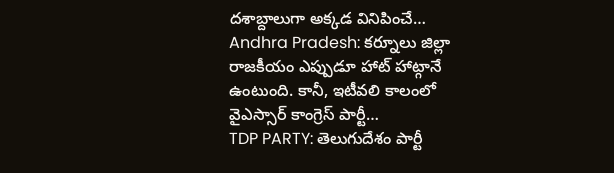దశాబ్దాలుగా అక్కడ వినిపించే…
Andhra Pradesh: కర్నూలు జిల్లా రాజకీయం ఎప్పుడూ హాట్ హాట్గానే ఉంటుంది. కానీ, ఇటీవలి కాలంలో వైఎస్సార్ కాంగ్రెస్ పార్టీ…
TDP PARTY: తెలుగుదేశం పార్టీ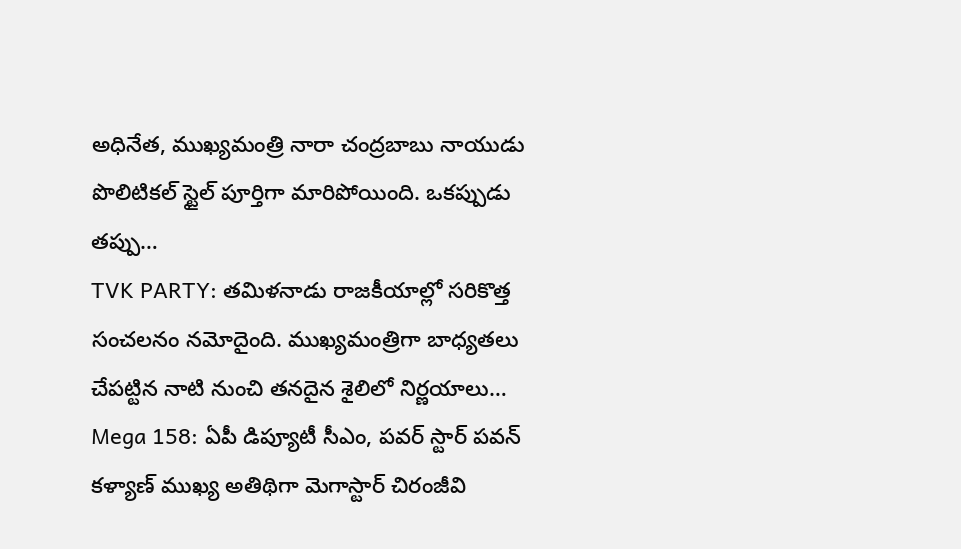అధినేత, ముఖ్యమంత్రి నారా చంద్రబాబు నాయుడు పొలిటికల్ స్టైల్ పూర్తిగా మారిపోయింది. ఒకప్పుడు తప్పు…
TVK PARTY: తమిళనాడు రాజకీయాల్లో సరికొత్త సంచలనం నమోదైంది. ముఖ్యమంత్రిగా బాధ్యతలు చేపట్టిన నాటి నుంచి తనదైన శైలిలో నిర్ణయాలు…
Mega 158: ఏపీ డిప్యూటీ సీఎం, పవర్ స్టార్ పవన్ కళ్యాణ్ ముఖ్య అతిథిగా మెగాస్టార్ చిరంజీవి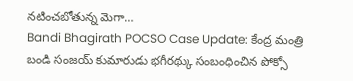నటించబోతున్న మెగా…
Bandi Bhagirath POCSO Case Update: కేంద్ర మంత్రి బండి సంజయ్ కుమారుడు భగీరథ్కు సంబంధించిన పోక్సో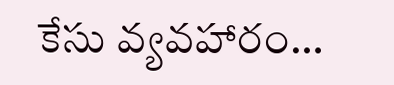కేసు వ్యవహారం…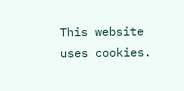This website uses cookies.